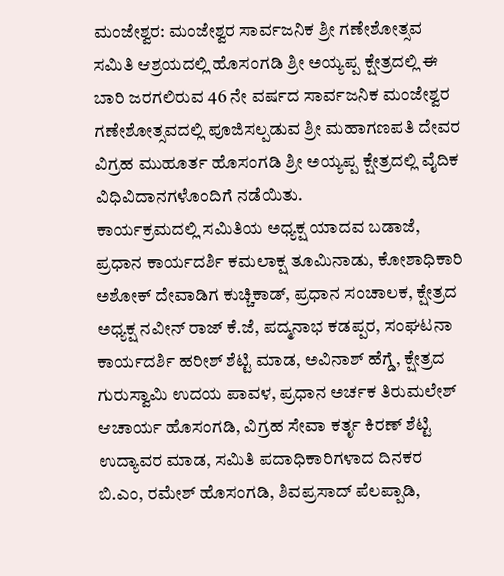ಮಂಜೇಶ್ವರ: ಮಂಜೇಶ್ವರ ಸಾರ್ವಜನಿಕ ಶ್ರೀ ಗಣೇಶೋತ್ಸವ ಸಮಿತಿ ಆಶ್ರಯದಲ್ಲಿ ಹೊಸಂಗಡಿ ಶ್ರೀ ಅಯ್ಯಪ್ಪ ಕ್ಷೇತ್ರದಲ್ಲಿ ಈ ಬಾರಿ ಜರಗಲಿರುವ 46 ನೇ ವರ್ಷದ ಸಾರ್ವಜನಿಕ ಮಂಜೇಶ್ವರ ಗಣೇಶೋತ್ಸವದಲ್ಲಿ ಪೂಜಿಸಲ್ಪಡುವ ಶ್ರೀ ಮಹಾಗಣಪತಿ ದೇವರ ವಿಗ್ರಹ ಮುಹೂರ್ತ ಹೊಸಂಗಡಿ ಶ್ರೀ ಅಯ್ಯಪ್ಪ ಕ್ಷೇತ್ರದಲ್ಲಿ ವೈದಿಕ ವಿಧಿವಿದಾನಗಳೊಂದಿಗೆ ನಡೆಯಿತು.
ಕಾರ್ಯಕ್ರಮದಲ್ಲಿ ಸಮಿತಿಯ ಅಧ್ಯಕ್ಷ ಯಾದವ ಬಡಾಜೆ, ಪ್ರಧಾನ ಕಾರ್ಯದರ್ಶಿ ಕಮಲಾಕ್ಷ ತೂಮಿನಾಡು, ಕೋಶಾಧಿಕಾರಿ ಅಶೋಕ್ ದೇವಾಡಿಗ ಕುಚ್ಚಿಕಾಡ್, ಪ್ರಧಾನ ಸಂಚಾಲಕ, ಕ್ಷೇತ್ರದ ಅಧ್ಯಕ್ಷ ನವೀನ್ ರಾಜ್ ಕೆ.ಜೆ, ಪದ್ಮನಾಭ ಕಡಪ್ಪರ, ಸಂಘಟನಾ ಕಾರ್ಯದರ್ಶಿ ಹರೀಶ್ ಶೆಟ್ಟಿ ಮಾಡ, ಅವಿನಾಶ್ ಹೆಗ್ಡೆ, ಕ್ಷೇತ್ರದ ಗುರುಸ್ವಾಮಿ ಉದಯ ಪಾವಳ, ಪ್ರಧಾನ ಅರ್ಚಕ ತಿರುಮಲೇಶ್ ಆಚಾರ್ಯ ಹೊಸಂಗಡಿ, ವಿಗ್ರಹ ಸೇವಾ ಕರ್ತೃ ಕಿರಣ್ ಶೆಟ್ಟಿ ಉದ್ಯಾವರ ಮಾಡ, ಸಮಿತಿ ಪದಾಧಿಕಾರಿಗಳಾದ ದಿನಕರ ಬಿ.ಎಂ, ರಮೇಶ್ ಹೊಸಂಗಡಿ, ಶಿವಪ್ರಸಾದ್ ಪೆಲಪ್ಪಾಡಿ,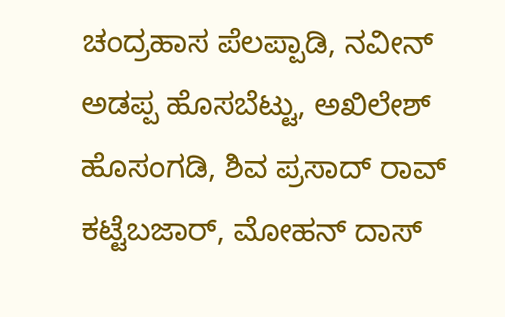ಚಂದ್ರಹಾಸ ಪೆಲಪ್ಪಾಡಿ, ನವೀನ್ ಅಡಪ್ಪ ಹೊಸಬೆಟ್ಟು, ಅಖಿಲೇಶ್ ಹೊಸಂಗಡಿ, ಶಿವ ಪ್ರಸಾದ್ ರಾವ್ ಕಟ್ಟೆಬಜಾರ್, ಮೋಹನ್ ದಾಸ್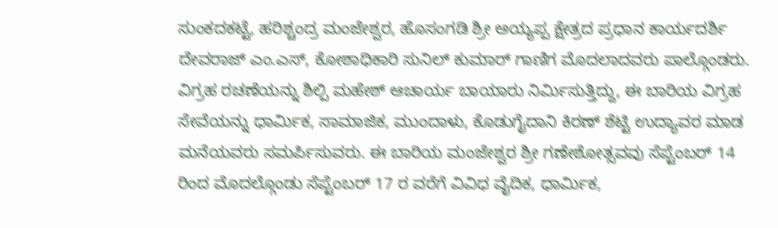ಸುಂಕದಕಟ್ಟೆ, ಹರಿಶ್ಚಂದ್ರ ಮಂಜೇಶ್ವರ, ಹೊಸಂಗಡಿ ಶ್ರೀ ಅಯ್ಯಪ್ಪ ಕ್ಷೇತ್ರದ ಪ್ರಧಾನ ಕಾರ್ಯದರ್ಶಿ ದೇವರಾಜ್ ಎಂ.ಎಸ್, ಕೋಶಾಧಿಕಾರಿ ಸುನಿಲ್ ಕುಮಾರ್ ಗಾಣಿಗ ಮೊದಲಾದವರು ಪಾಲ್ಗೊಂಡರು. ವಿಗ್ರಹ ರಚಣೆಯನ್ನು ಶಿಲ್ಪಿ ಮಹೇಶ್ ಆಚಾರ್ಯ ಬಾಯಾರು ನಿರ್ಮಿಸುತ್ತಿದ್ದು, ಈ ಬಾರಿಯ ವಿಗ್ರಹ ಸೇವೆಯನ್ನು ಧಾರ್ಮಿಕ, ಸಾಮಾಜಿಕ, ಮುಂದಾಳು, ಕೊಡುಗೈದಾನಿ ಕಿರಣ್ ಶೆಟ್ಟಿ ಉದ್ಯಾವರ ಮಾಡ ಮನೆಯವರು ಸಮರ್ಪಿಸುವರು. ಈ ಬಾರಿಯ ಮಂಜೇಶ್ವರ ಶ್ರೀ ಗಣೇಶೋತ್ಸವವು ಸೆಪ್ಟೆಂಬರ್ 14 ರಿಂದ ಮೊದಲ್ಗೊಂಡು ಸೆಪ್ಟೆಂಬರ್ 17 ರ ವರೆಗೆ ವಿವಿಧ ವೈದಿಕ, ಧಾರ್ಮಿಕ,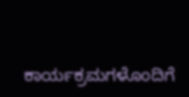ಕಾರ್ಯಕ್ರಮಗಳೊಂದಿಗೆ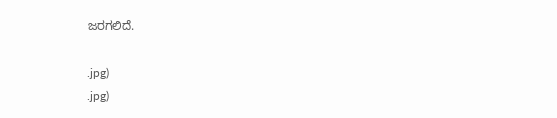ಜರಗಲಿದೆ.

.jpg)
.jpg)